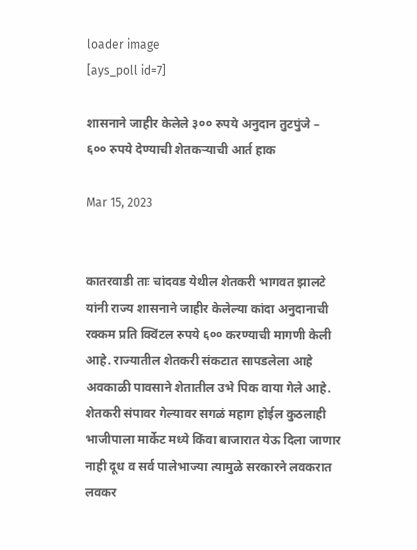loader image
[ays_poll id=7]

शासनाने जाहीर केलेले ३०० रुपये अनुदान तुटपुंजे – ६०० रुपये देण्याची शेतकऱ्याची आर्त हाक

Mar 15, 2023


कातरवाडी ताः चांदवड येथील शेतकरी भागवत झालटे यांनी राज्य शासनाने जाहीर केलेल्या कांदा अनुदानाची रक्कम प्रति क्विंटल रुपये ६०० करण्याची मागणी केली आहे. राज्यातील शेतकरी संकटात सापडलेला आहे अवकाळी पावसाने शेतातील उभे पिक वाया गेले आहे. शेतकरी संपावर गेल्यावर सगळं महाग होईल कुठलाही भाजीपाला मार्केट मध्ये किंवा बाजारात येऊ दिला जाणार नाही दूध व सर्व पालेभाज्या त्यामुळे सरकारने लवकरात लवकर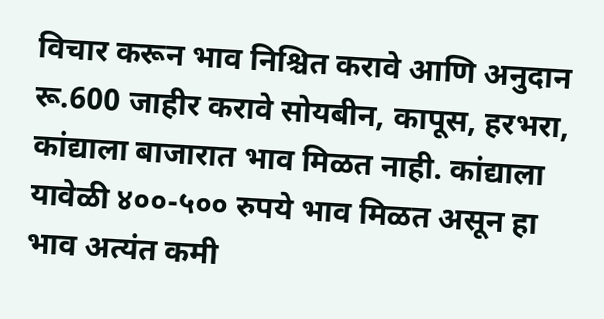विचार करून भाव निश्चित करावे आणि अनुदान रू.600 जाहीर करावे सोयबीन, कापूस, हरभरा, कांद्याला बाजारात भाव मिळत नाही. कांद्याला यावेळी ४००-५०० रुपये भाव मिळत असून हा भाव अत्यंत कमी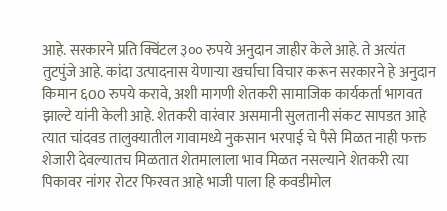आहे. सरकारने प्रति क्विंटल ३०० रुपये अनुदान जाहीर केले आहे. ते अत्यंत तुटपुंजे आहे. कांदा उत्पादनास येणाऱ्या खर्चाचा विचार करून सरकारने हे अनुदान किमान ६00 रुपये करावे, अशी मागणी शेतकरी सामाजिक कार्यकर्ता भागवत झाल्टे यांनी केली आहे. शेतकरी वारंवार असमानी सुलतानी संकट सापडत आहे त्यात चांदवड तालुक्यातील गावामध्ये नुकसान भरपाई चे पैसे मिळत नाही फक्त शेजारी देवल्यातच मिळतात शेतमालाला भाव मिळत नसल्याने शेतकरी त्या पिकावर नांगर रोटर फिरवत आहे भाजी पाला हि कवडीमोल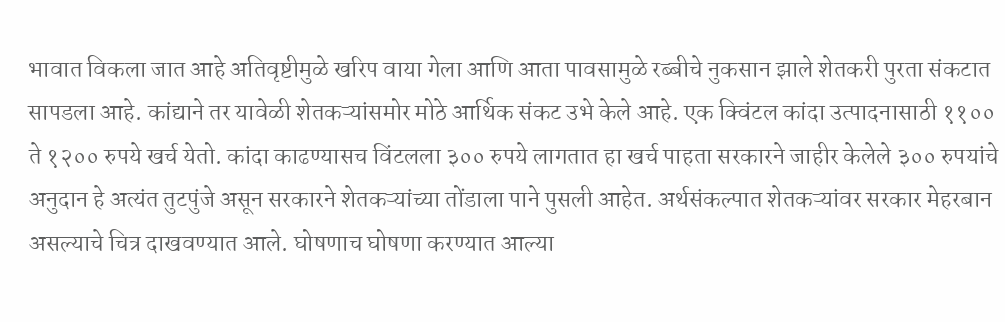भावात विकला जात आहे अतिवृष्टीमुळे खरिप वाया गेला आणि आता पावसामुळे रब्बीचे नुकसान झाले शेतकरी पुरता संकटात सापडला आहे. कांद्याने तर यावेळी शेतकऱ्यांसमोर मोठे आर्थिक संकट उभे केले आहे. एक क्विंटल कांदा उत्पादनासाठी ११०० ते १२०० रुपये खर्च येतो. कांदा काढण्यासच विंटलला ३०० रुपये लागतात हा खर्च पाहता सरकारने जाहीर केलेले ३०० रुपयांचे अनुदान हे अत्यंत तुटपुंजे असून सरकारने शेतकऱ्यांच्या तोंडाला पाने पुसली आहेत. अर्थसंकल्पात शेतकऱ्यांवर सरकार मेहरबान असल्याचे चित्र दाखवण्यात आले. घोषणाच घोषणा करण्यात आल्या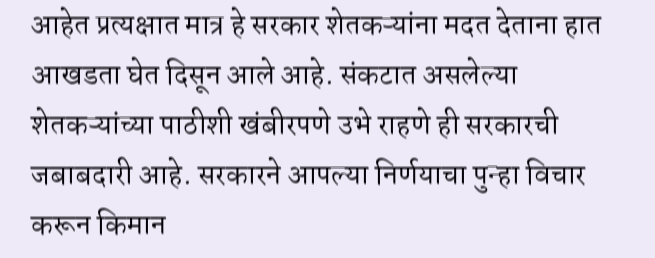आहेत प्रत्यक्षात मात्र हे सरकार शेतकऱ्यांना मदत देताना हात आखडता घेत दिसून आले आहे. संकटात असलेल्या शेतकऱ्यांच्या पाठीशी खंबीरपणे उभे राहणे ही सरकारची जबाबदारी आहे. सरकारने आपल्या निर्णयाचा पुन्हा विचार करून किमान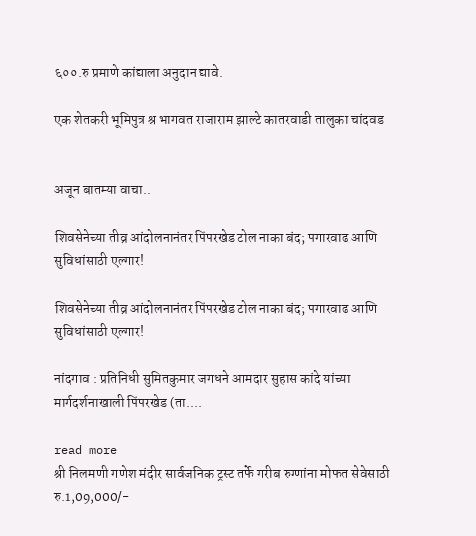६००.रु प्रमाणे कांद्याला अनुदान द्यावे.

एक शेतकरी भूमिपुत्र श्र भागवत राजाराम झाल्टे कातरवाडी तालुका चांदवड


अजून बातम्या वाचा..

शिवसेनेच्या तीव्र आंदोलनानंतर पिंपरखेड टोल नाका बंद; पगारवाढ आणि सुविधांसाठी एल्गार!

शिवसेनेच्या तीव्र आंदोलनानंतर पिंपरखेड टोल नाका बंद; पगारवाढ आणि सुविधांसाठी एल्गार!

नांदगाव : प्रतिनिधी सुमितकुमार जगधने आमदार सुहास कांदे यांच्या मार्गदर्शनाखाली पिंपरखेड (ता....

read more
श्री निलमणी गणेश मंदीर सार्वजनिक ट्रस्ट तर्फे गरीब रुग्णांना मोफत सेवेसाठी रु.1,09,000/-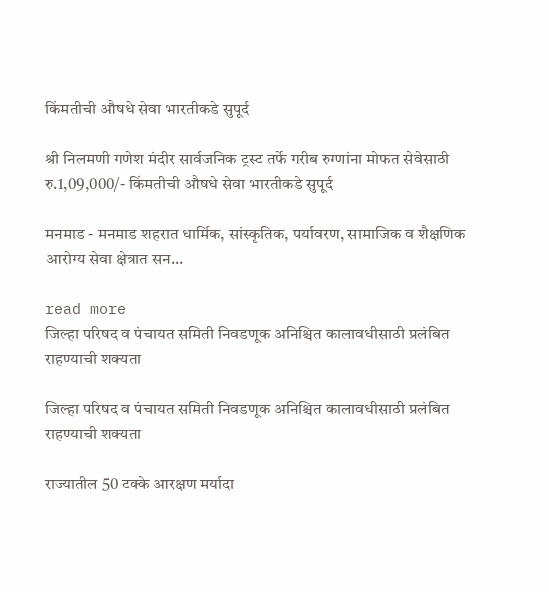किंमतीची औषधे सेवा भारतीकडे सुपूर्द

श्री निलमणी गणेश मंदीर सार्वजनिक ट्रस्ट तर्फे गरीब रुग्णांना मोफत सेवेसाठी रु.1,09,000/- किंमतीची औषधे सेवा भारतीकडे सुपूर्द

मनमाड - मनमाड शहरात धार्मिक, सांस्कृतिक, पर्यावरण, सामाजिक व शैक्षणिक आरोग्य सेवा क्षेत्रात सन...

read more
जिल्हा परिषद व पंचायत समिती निवडणूक अनिश्चित कालावधीसाठी प्रलंबित राहण्याची शक्यता

जिल्हा परिषद व पंचायत समिती निवडणूक अनिश्चित कालावधीसाठी प्रलंबित राहण्याची शक्यता

राज्यातील 50 टक्के आरक्षण मर्यादा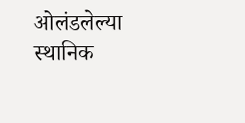ओलंडलेल्या स्थानिक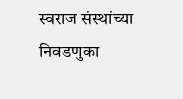स्वराज संस्थांच्या निवडणुका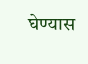घेण्यास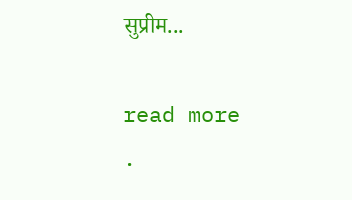सुप्रीम...

read more
.